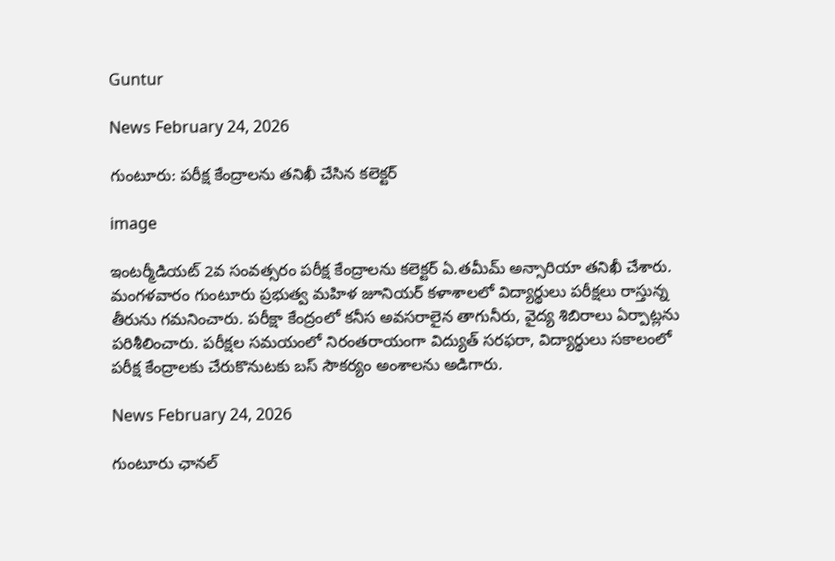Guntur

News February 24, 2026

గుంటూరు: పరీక్ష కేంద్రాలను తనిఖీ చేసిన కలెక్టర్

image

ఇంటర్మీడియట్ 2వ సంవత్సరం పరీక్ష కేంద్రాలను కలెక్టర్ ఏ.తమీమ్ అన్సారియా తనిఖీ చేశారు. మంగళవారం గుంటూరు ప్రభుత్వ మహిళ జూనియర్ కళాశాలలో విద్యార్థులు పరీక్షలు రాస్తున్న తీరును గమనించారు. పరీక్షా కేంద్రంలో కనీస అవసరాలైన తాగునీరు, వైద్య శిబిరాలు ఏర్పాట్లను పరిశీలించారు. పరీక్షల సమయంలో నిరంతరాయంగా విద్యుత్ సరఫరా, విద్యార్థులు సకాలంలో పరీక్ష కేంద్రాలకు చేరుకొనుటకు బస్ సౌకర్యం అంశాలను అడిగారు.

News February 24, 2026

గుంటూరు ఛానల్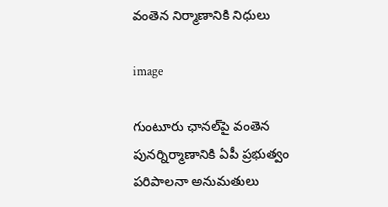వంతెన నిర్మాణానికి నిధులు

image

గుంటూరు ఛానల్‌పై వంతెన పునర్నిర్మాణానికి ఏపీ ప్రభుత్వం పరిపాలనా అనుమతులు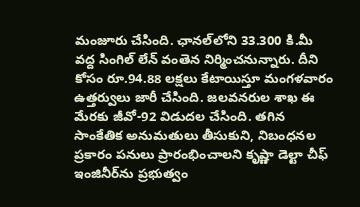మంజూరు చేసింది. ఛానల్‌లోని 33.300 కి.మీ వద్ద సింగిల్ లేన్ వంతెన నిర్మించనున్నారు. దీని కోసం రూ.94.88 లక్షలు కేటాయిస్తూ మంగళవారం ఉత్తర్వులు జారీ చేసింది. జలవనరుల శాఖ ఈ మేరకు జీవో-92 విడుదల చేసింది. తగిన సాంకేతిక అనుమతులు తీసుకుని, నిబంధనల ప్రకారం పనులు ప్రారంభించాలని కృష్ణా డెల్టా చీఫ్ ఇంజినీర్‌ను ప్రభుత్వం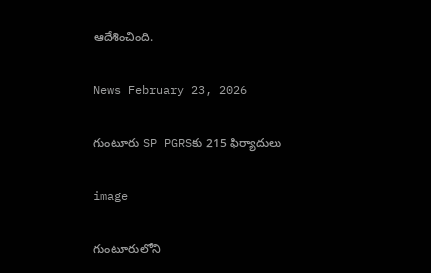ఆదేశించింది.

News February 23, 2026

గుంటూరు SP PGRSకు 215 ఫిర్యాదులు

image

గుంటూరులోని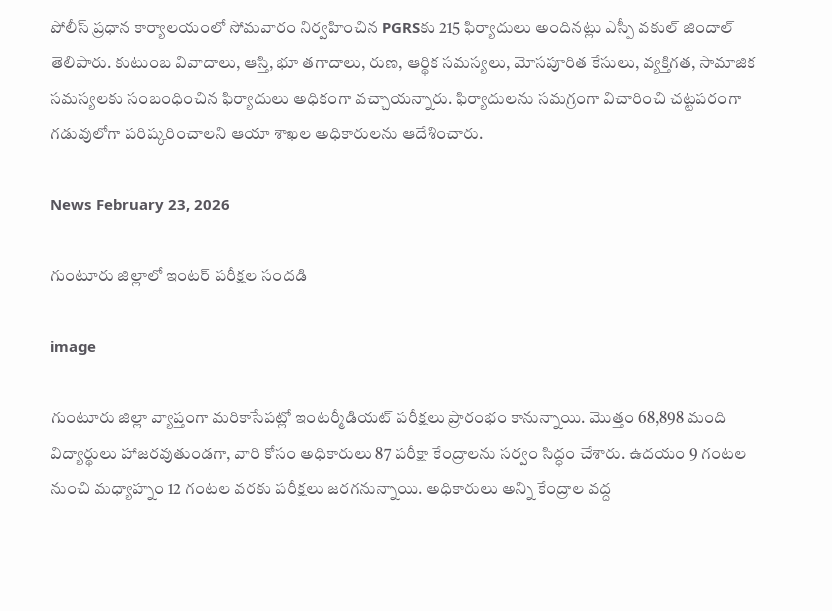పోలీస్ ప్రధాన కార్యాలయంలో సోమవారం నిర్వహించిన PGRSకు 215 ఫిర్యాదులు అందినట్లు ఎస్పీ వకుల్ జిందాల్ తెలిపారు. కుటుంబ వివాదాలు, ఆస్తి, భూ తగాదాలు, రుణ, ఆర్థిక సమస్యలు, మోసపూరిత కేసులు, వ్యక్తిగత, సామాజిక సమస్యలకు సంబంధించిన ఫిర్యాదులు అధికంగా వచ్చాయన్నారు. ఫిర్యాదులను సమగ్రంగా విచారించి చట్టపరంగా గడువులోగా పరిష్కరించాలని ఆయా శాఖల అధికారులను ఆదేశించారు.

News February 23, 2026

గుంటూరు జిల్లాలో ఇంటర్ పరీక్షల సందడి

image

గుంటూరు జిల్లా వ్యాప్తంగా మరికాసేపట్లో ఇంటర్మీడియట్ పరీక్షలు ప్రారంభం కానున్నాయి. మొత్తం 68,898 మంది విద్యార్థులు హాజరవుతుండగా, వారి కోసం అధికారులు 87 పరీక్షా కేంద్రాలను సర్వం సిద్ధం చేశారు. ఉదయం 9 గంటల నుంచి మధ్యాహ్నం 12 గంటల వరకు పరీక్షలు జరగనున్నాయి. అధికారులు అన్ని కేంద్రాల వద్ద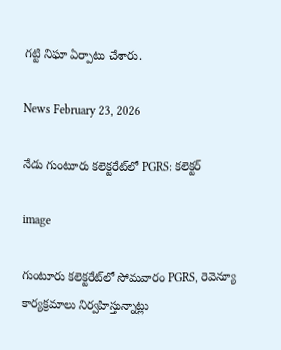గట్టి నిఘా ఏర్పాటు చేశారు.

News February 23, 2026

నేడు గుంటూరు కలెక్టరేట్‌లో PGRS: కలెక్టర్

image

గుంటూరు కలెక్టరేట్‌లో సోమవారం PGRS, రెవెన్యూ కార్యక్రమాలు నిర్వహిస్తున్నాట్లు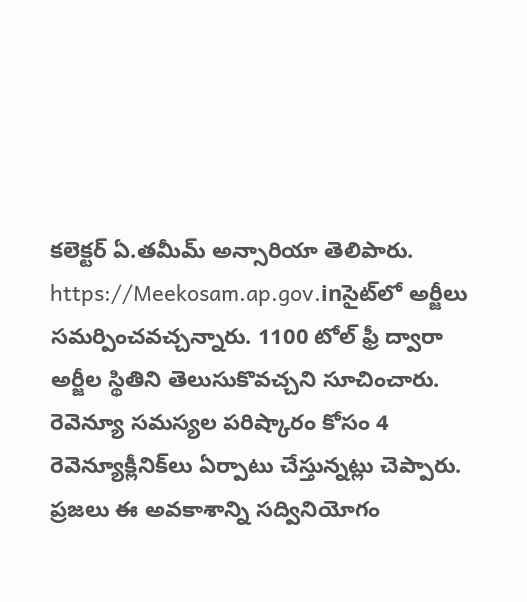కలెక్టర్ ఏ.తమీమ్ అన్సారియా తెలిపారు. https://Meekosam.ap.gov.inసైట్‌లో అర్జీలు సమర్పించవచ్చన్నారు. 1100 టోల్ ఫ్రీ ద్వారా అర్జీల స్థితిని తెలుసుకొవచ్చని సూచించారు. రెవెన్యూ సమస్యల పరిష్కారం కోసం 4 రెవెన్యూక్లీనిక్‌లు ఏర్పాటు చేస్తున్నట్లు చెప్పారు. ప్రజలు ఈ అవకాశాన్ని సద్వినియోగం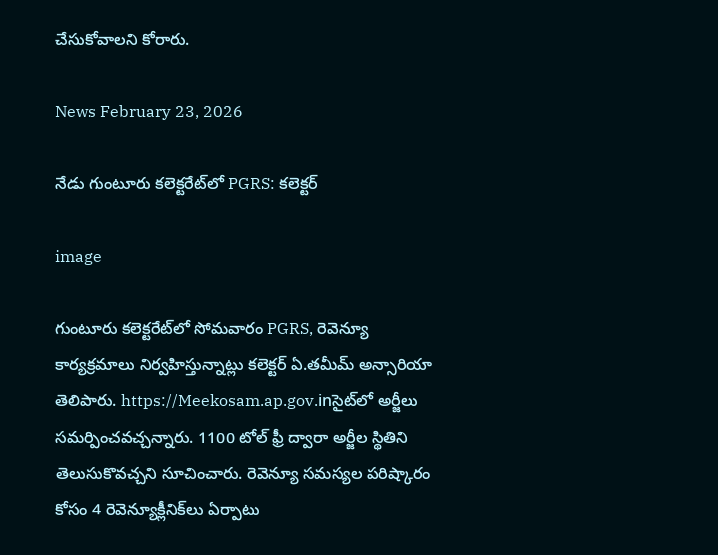చేసుకోవాలని కోరారు.

News February 23, 2026

నేడు గుంటూరు కలెక్టరేట్‌లో PGRS: కలెక్టర్

image

గుంటూరు కలెక్టరేట్‌లో సోమవారం PGRS, రెవెన్యూ కార్యక్రమాలు నిర్వహిస్తున్నాట్లు కలెక్టర్ ఏ.తమీమ్ అన్సారియా తెలిపారు. https://Meekosam.ap.gov.inసైట్‌లో అర్జీలు సమర్పించవచ్చన్నారు. 1100 టోల్ ఫ్రీ ద్వారా అర్జీల స్థితిని తెలుసుకొవచ్చని సూచించారు. రెవెన్యూ సమస్యల పరిష్కారం కోసం 4 రెవెన్యూక్లీనిక్‌లు ఏర్పాటు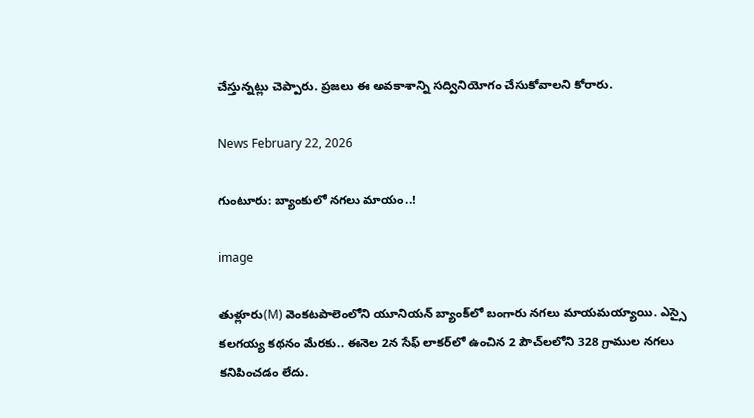చేస్తున్నట్లు చెప్పారు. ప్రజలు ఈ అవకాశాన్ని సద్వినియోగం చేసుకోవాలని కోరారు.

News February 22, 2026

గుంటూరు: బ్యాంకులో నగలు మాయం..!

image

తుళ్లూరు(M) వెంకటపాలెంలోని యూనియన్ బ్యాంక్‌లో బంగారు నగలు మాయమయ్యాయి. ఎస్సై కలగయ్య కథనం మేరకు.. ఈనెల 2న సేఫ్ లాకర్‌లో ఉంచిన 2 పౌచ్‌లలోని 328 గ్రాముల నగలు కనిపించడం లేదు.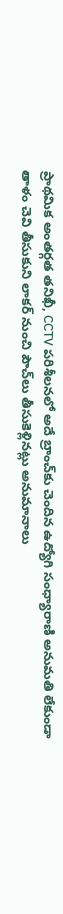ప్రాథమిక అంతర్గత తనిఖీ, CCTV పరిశీలనలో అదే బ్రాంచ్‌కు చెందిన ఉద్యోగి సంధ్యారాణి అనుమతి లేకుండా తాళం చెవి తీసుకుని లాకర్ నుంచి పౌచ్‌లు తీసుకెళ్లినట్లు అనుమానాలు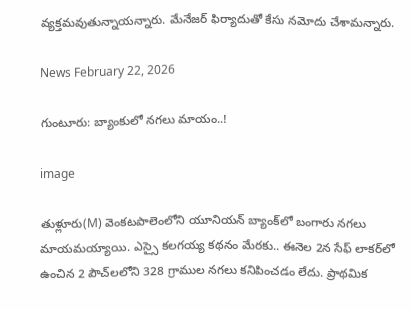వ్యక్తమవుతున్నాయన్నారు. మేనేజర్ ఫిర్యాదుతో కేసు నమోదు చేశామన్నారు.

News February 22, 2026

గుంటూరు: బ్యాంకులో నగలు మాయం..!

image

తుళ్లూరు(M) వెంకటపాలెంలోని యూనియన్ బ్యాంక్‌లో బంగారు నగలు మాయమయ్యాయి. ఎస్సై కలగయ్య కథనం మేరకు.. ఈనెల 2న సేఫ్ లాకర్‌లో ఉంచిన 2 పౌచ్‌లలోని 328 గ్రాముల నగలు కనిపించడం లేదు. ప్రాథమిక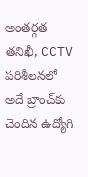అంతర్గత తనిఖీ, CCTV పరిశీలనలో అదే బ్రాంచ్‌కు చెందిన ఉద్యోగి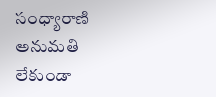సంధ్యారాణి అనుమతి లేకుండా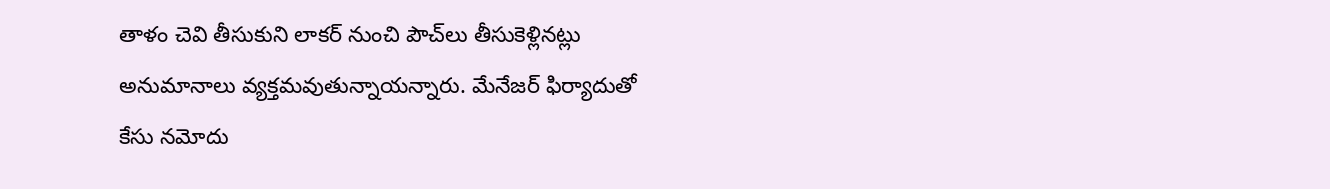తాళం చెవి తీసుకుని లాకర్ నుంచి పౌచ్‌లు తీసుకెళ్లినట్లు అనుమానాలు వ్యక్తమవుతున్నాయన్నారు. మేనేజర్ ఫిర్యాదుతో కేసు నమోదు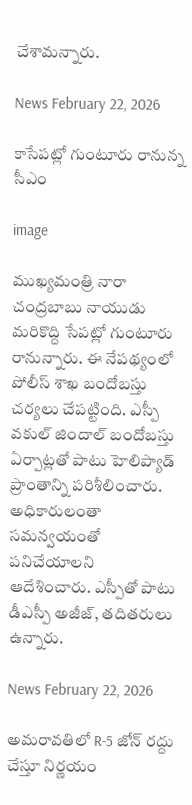చేశామన్నారు.

News February 22, 2026

కాసేపట్లో గుంటూరు రానున్న సీఎం

image

ముఖ్యమంత్రి నారా చంద్రబాబు నాయుడు మరికొద్ది సేపట్లో గుంటూరు రానున్నారు. ఈ నేపథ్యంలో పోలీస్ శాఖ బందోబస్తు చర్యలు చేపట్టింది. ఎస్పీ వకుల్ జిందాల్ బందోబస్తు ఏర్పాట్లతో పాటు హెలిప్యాడ్ ప్రాంతాన్ని పరిశీలించారు. అధికారులంతా సమన్వయంతో పనిచేయాలని ఆదేశించారు. ఎస్పీతో పాటు డీఎస్పీ అజీజ్, తదితరులు ఉన్నారు.

News February 22, 2026

అమరావతిలో R-5 జోన్ రద్దు చేస్తూ నిర్ణయం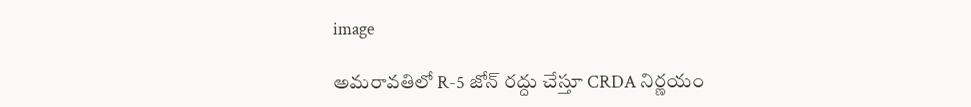image

అమరావతిలో R-5 జోన్ రద్దు చేస్తూ CRDA నిర్ణయం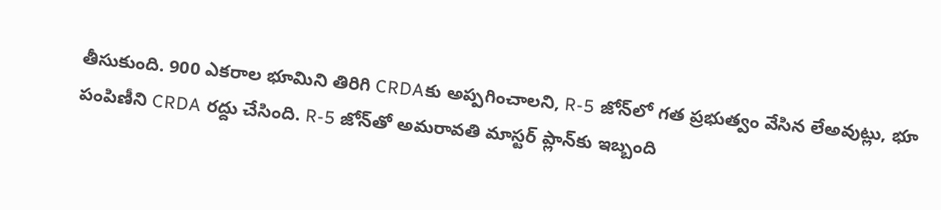తీసుకుంది. 900 ఎకరాల భూమిని తిరిగి CRDAకు అప్పగించాలని, R-5 జోన్‌లో గత ప్రభుత్వం వేసిన లేఅవుట్లు, భూ పంపిణీని CRDA రద్దు చేసింది. R-5 జోన్‌తో అమరావతి మాస్టర్ ప్లాన్‌కు ఇబ్బంది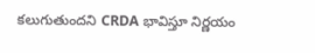కలుగుతుందని CRDA భావిస్తూ నిర్ణయం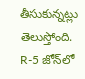తీసుకున్నట్లు తెలుస్తోంది. R-5 జోన్‌లో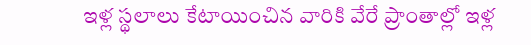ఇళ్ల స్థలాలు కేటాయించిన వారికి వేరే ప్రాంతాల్లో ఇళ్ల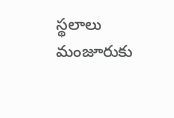స్థలాలు మంజూరుకు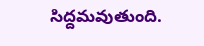సిద్దమవుతుంది.